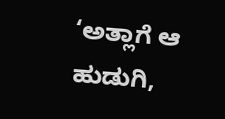‘ಅತ್ಲಾಗೆ ಆ ಹುಡುಗಿ,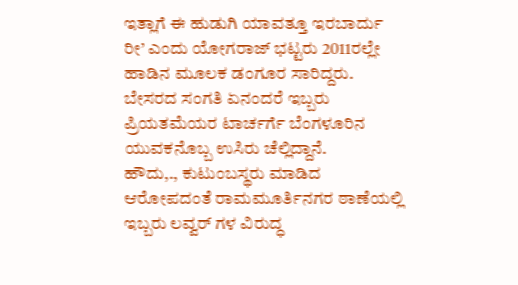ಇತ್ಲಾಗೆ ಈ ಹುಡುಗಿ ಯಾವತ್ತೂ ಇರಬಾರ್ದು ರೀ’ ಎಂದು ಯೋಗರಾಜ್ ಭಟ್ಟರು 2011ರಲ್ಲೇ ಹಾಡಿನ ಮೂಲಕ ಡಂಗೂರ ಸಾರಿದ್ದರು. ಬೇಸರದ ಸಂಗತಿ ಏನಂದರೆ ಇಬ್ಬರು ಪ್ರಿಯತಮೆಯರ ಟಾರ್ಚರ್ಗೆ ಬೆಂಗಳೂರಿನ ಯುವಕನೊಬ್ಬ ಉಸಿರು ಚೆಲ್ಲಿದ್ದಾನೆ.
ಹೌದು,., ಕುಟುಂಬಸ್ಥರು ಮಾಡಿದ ಆರೋಪದಂತೆ ರಾಮಮೂರ್ತಿನಗರ ಠಾಣೆಯಲ್ಲಿ ಇಬ್ಬರು ಲವ್ವರ್ ಗಳ ವಿರುದ್ಧ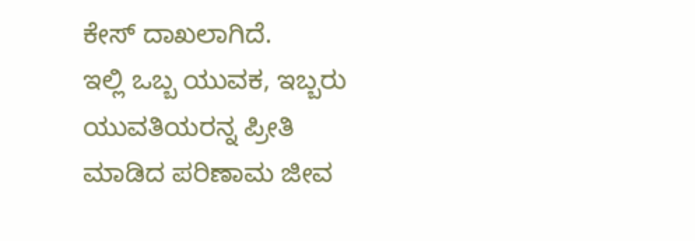ಕೇಸ್ ದಾಖಲಾಗಿದೆ.
ಇಲ್ಲಿ ಒಬ್ಬ ಯುವಕ, ಇಬ್ಬರು ಯುವತಿಯರನ್ನ ಪ್ರೀತಿ ಮಾಡಿದ ಪರಿಣಾಮ ಜೀವ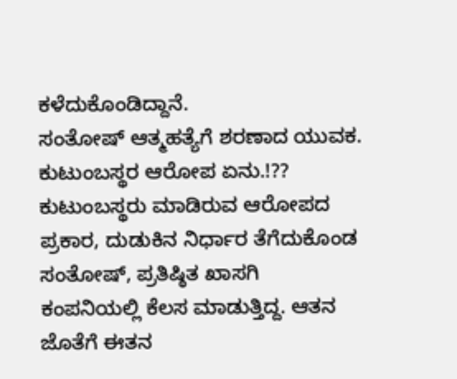ಕಳೆದುಕೊಂಡಿದ್ದಾನೆ.
ಸಂತೋಷ್ ಆತ್ಮಹತ್ಯೆಗೆ ಶರಣಾದ ಯುವಕ.
ಕುಟುಂಬಸ್ಥರ ಆರೋಪ ಏನು.!??
ಕುಟುಂಬಸ್ಥರು ಮಾಡಿರುವ ಆರೋಪದ ಪ್ರಕಾರ, ದುಡುಕಿನ ನಿರ್ಧಾರ ತೆಗೆದುಕೊಂಡ ಸಂತೋಷ್, ಪ್ರತಿಷ್ಠಿತ ಖಾಸಗಿ ಕಂಪನಿಯಲ್ಲಿ ಕೆಲಸ ಮಾಡುತ್ತಿದ್ದ. ಆತನ ಜೊತೆಗೆ ಈತನ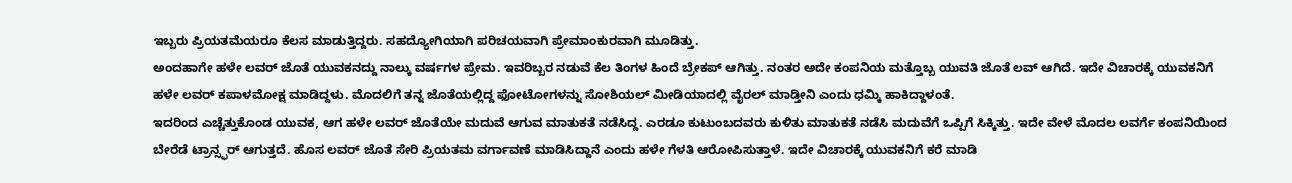ಇಬ್ಬರು ಪ್ರಿಯತಮೆಯರೂ ಕೆಲಸ ಮಾಡುತ್ತಿದ್ದರು. ಸಹದ್ಯೋಗಿಯಾಗಿ ಪರಿಚಯವಾಗಿ ಪ್ರೇಮಾಂಕುರವಾಗಿ ಮೂಡಿತ್ತು.
ಅಂದಹಾಗೇ ಹಳೇ ಲವರ್ ಜೊತೆ ಯುವಕನದ್ದು ನಾಲ್ಕು ವರ್ಷಗಳ ಪ್ರೇಮ. ಇವರಿಬ್ಬರ ನಡುವೆ ಕೆಲ ತಿಂಗಳ ಹಿಂದೆ ಬ್ರೇಕಪ್ ಆಗಿತ್ತು. ನಂತರ ಅದೇ ಕಂಪನಿಯ ಮತ್ತೊಬ್ಬ ಯುವತಿ ಜೊತೆ ಲವ್ ಆಗಿದೆ. ಇದೇ ವಿಚಾರಕ್ಕೆ ಯುವಕನಿಗೆ ಹಳೇ ಲವರ್ ಕಪಾಳಮೋಕ್ಷ ಮಾಡಿದ್ದಳು. ಮೊದಲಿಗೆ ತನ್ನ ಜೊತೆಯಲ್ಲಿದ್ದ ಫೋಟೋಗಳನ್ನು ಸೋಶಿಯಲ್ ಮೀಡಿಯಾದಲ್ಲಿ ವೈರಲ್ ಮಾಡ್ತೀನಿ ಎಂದು ಧಮ್ಕಿ ಹಾಕಿದ್ದಾಳಂತೆ.
ಇದರಿಂದ ಎಚ್ಚೆತ್ತುಕೊಂಡ ಯುವಕ, ಆಗ ಹಳೇ ಲವರ್ ಜೊತೆಯೇ ಮದುವೆ ಆಗುವ ಮಾತುಕತೆ ನಡೆಸಿದ್ದ. ಎರಡೂ ಕುಟುಂಬದವರು ಕುಳಿತು ಮಾತುಕತೆ ನಡೆಸಿ ಮದುವೆಗೆ ಒಪ್ಪಿಗೆ ಸಿಕ್ಕಿತ್ತು. ಇದೇ ವೇಳೆ ಮೊದಲ ಲವರ್ಗೆ ಕಂಪನಿಯಿಂದ ಬೇರೆಡೆ ಟ್ರಾನ್ಸ್ಫರ್ ಆಗುತ್ತದೆ. ಹೊಸ ಲವರ್ ಜೊತೆ ಸೇರಿ ಪ್ರಿಯತಮ ವರ್ಗಾವಣೆ ಮಾಡಿಸಿದ್ದಾನೆ ಎಂದು ಹಳೇ ಗೆಳತಿ ಆರೋಪಿಸುತ್ತಾಳೆ. ಇದೇ ವಿಚಾರಕ್ಕೆ ಯುವಕನಿಗೆ ಕರೆ ಮಾಡಿ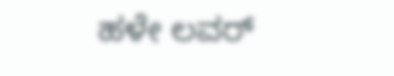ಹಳೇ ಲವರ್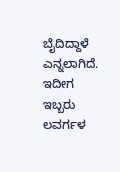ಬೈದಿದ್ದಾಳೆ ಎನ್ನಲಾಗಿದೆ.
ಇದೀಗ ಇಬ್ಬರು ಲವರ್ಗಳ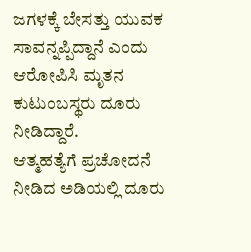ಜಗಳಕ್ಕೆ ಬೇಸತ್ತು ಯುವಕ ಸಾವನ್ನಪ್ಪಿದ್ದಾನೆ ಎಂದು ಆರೋಪಿಸಿ ಮೃತನ ಕುಟುಂಬಸ್ಥರು ದೂರು ನೀಡಿದ್ದಾರೆ.
ಆತ್ಮಹತ್ಯೆಗೆ ಪ್ರಚೋದನೆ ನೀಡಿದ ಅಡಿಯಲ್ಲಿ ದೂರು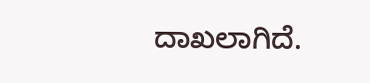ದಾಖಲಾಗಿದೆ.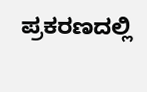ಪ್ರಕರಣದಲ್ಲಿ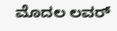ಮೊದಲ ಲವರ್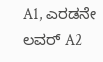A1, ಎರಡನೇ ಲವರ್ A2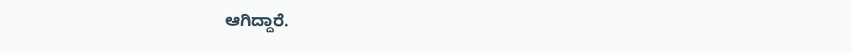ಆಗಿದ್ದಾರೆ.